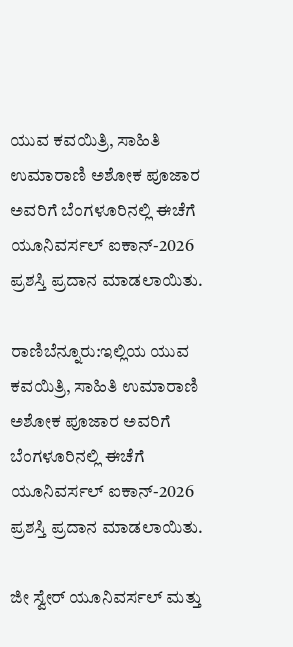ಯುವ ಕವಯಿತ್ರಿ, ಸಾಹಿತಿ ಉಮಾರಾಣಿ ಅಶೋಕ ಪೂಜಾರ ಅವರಿಗೆ ಬೆಂಗಳೂರಿನಲ್ಲಿ ಈಚೆಗೆ ಯೂನಿವರ್ಸಲ್‌ ಐಕಾನ್‌-2026 ಪ್ರಶಸ್ತಿ ಪ್ರದಾನ ಮಾಡಲಾಯಿತು.

ರಾಣಿಬೆನ್ನೂರು:ಇಲ್ಲಿಯ ಯುವ ಕವಯಿತ್ರಿ, ಸಾಹಿತಿ ಉಮಾರಾಣಿ ಅಶೋಕ ಪೂಜಾರ ಅವರಿಗೆ ಬೆಂಗಳೂರಿನಲ್ಲಿ ಈಚೆಗೆ ಯೂನಿವರ್ಸಲ್‌ ಐಕಾನ್‌-2026 ಪ್ರಶಸ್ತಿ ಪ್ರದಾನ ಮಾಡಲಾಯಿತು.

ಜೀ ಸ್ವೇರ್‌ ಯೂನಿವರ್ಸಲ್‌ ಮತ್ತು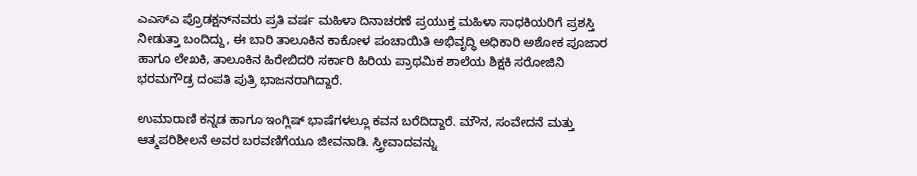ಎಎಸ್‌ಎ ಪ್ರೊಡಕ್ಷನ್‌ನವರು ಪ್ರತಿ ವರ್ಷ ಮಹಿಳಾ ದಿನಾಚರಣೆ ಪ್ರಯುಕ್ತ ಮಹಿಳಾ ಸಾಧಕಿಯರಿಗೆ ಪ್ರಶಸ್ತಿ ನೀಡುತ್ತಾ ಬಂದಿದ್ದು, ಈ ಬಾರಿ ತಾಲೂಕಿನ ಕಾಕೋಳ ಪಂಚಾಯಿತಿ ಅಭಿವೃದ್ಧಿ ಅಧಿಕಾರಿ ಅಶೋಕ ಪೂಜಾರ ಹಾಗೂ ಲೇಖಕಿ, ತಾಲೂಕಿನ ಹಿರೇಬಿದರಿ ಸರ್ಕಾರಿ ಹಿರಿಯ ಪ್ರಾಥಮಿಕ ಶಾಲೆಯ ಶಿಕ್ಷಕಿ ಸರೋಜಿನಿ ಭರಮಗೌಡ್ರ ದಂಪತಿ ಪುತ್ರಿ ಭಾಜನರಾಗಿದ್ದಾರೆ.

ಉಮಾರಾಣಿ ಕನ್ನಡ ಹಾಗೂ ಇಂಗ್ಲಿಷ್ ಭಾಷೆಗಳಲ್ಲೂ ಕವನ ಬರೆದಿದ್ದಾರೆ. ಮೌನ, ಸಂವೇದನೆ ಮತ್ತು ಆತ್ಮಪರಿಶೀಲನೆ ಅವರ ಬರವಣಿಗೆಯೂ ಜೀವನಾಡಿ. ಸ್ತ್ರೀವಾದವನ್ನು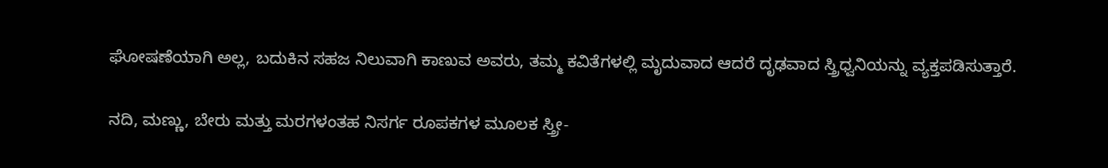ಘೋಷಣೆಯಾಗಿ ಅಲ್ಲ, ಬದುಕಿನ ಸಹಜ ನಿಲುವಾಗಿ ಕಾಣುವ ಅವರು, ತಮ್ಮ ಕವಿತೆಗಳಲ್ಲಿ ಮೃದುವಾದ ಆದರೆ ದೃಢವಾದ ಸ್ತ್ರಿಧ್ವನಿಯನ್ನು ವ್ಯಕ್ತಪಡಿಸುತ್ತಾರೆ.

ನದಿ, ಮಣ್ಣು, ಬೇರು ಮತ್ತು ಮರಗಳಂತಹ ನಿಸರ್ಗ ರೂಪಕಗಳ ಮೂಲಕ ಸ್ತ್ರೀ-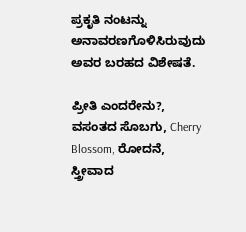ಪ್ರಕೃತಿ ನಂಟನ್ನು ಅನಾವರಣಗೊಳಿಸಿರುವುದು ಅವರ ಬರಹದ ವಿಶೇಷತೆ.

ಪ್ರೀತಿ ಎಂದರೇನು?, ವಸಂತದ ಸೊಬಗು, Cherry Blossom, ರೋದನೆ, ಸ್ತ್ರೀವಾದ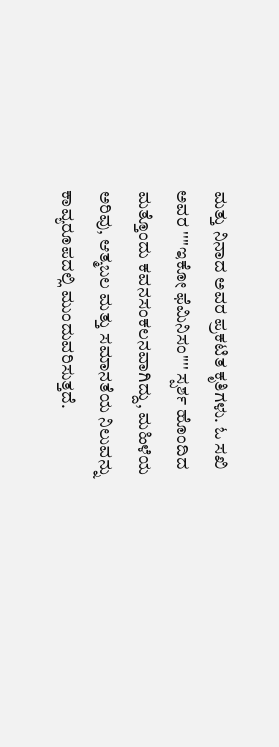ಮತ್ತು ನಿನಾದ ಅವರ ಪ್ರಕಟಿತ ಕೃತಿಗಳು. ಓ ಸಖಿ ಅವರ ''''ಇಕೋ ಫೆಮಿನಿಸಂ'''' ಸ್ಪರ್ಶ ಹೊಂದಿದ ಮತ್ತೊಂದು ಕವನಸಂಕಲನವಾಗಿದ್ದು, ಮಹಿಳೆಯ ಅರಿವು, ಆತ್ಮಬಲ ಮತ್ತು ಸಮಾನತೆಯ ನಿಲುವನ್ನು ಕಾವ್ಯರೂಪದಲ್ಲಿ ಮುಂದುವರಿಸುತ್ತದೆ.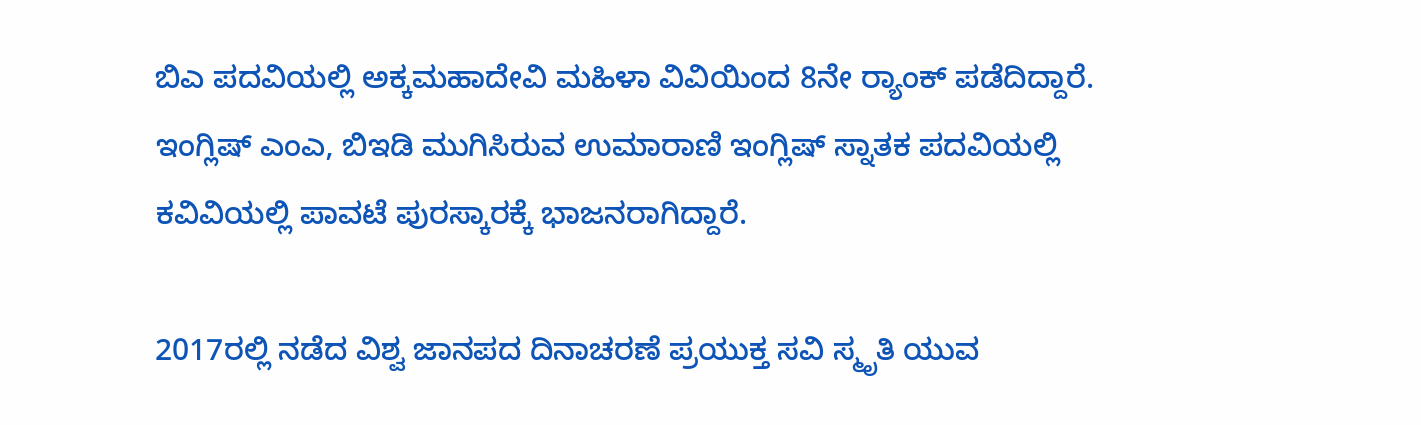ಬಿಎ ಪದವಿಯಲ್ಲಿ ಅಕ್ಕಮಹಾದೇವಿ ಮಹಿಳಾ ವಿವಿಯಿಂದ 8ನೇ ರ್‍ಯಾಂಕ್ ಪಡೆದಿದ್ದಾರೆ. ಇಂಗ್ಲಿಷ್‌ ಎಂಎ, ಬಿಇಡಿ ಮುಗಿಸಿರುವ ಉಮಾರಾಣಿ ಇಂಗ್ಲಿಷ್ ಸ್ನಾತಕ ಪದವಿಯಲ್ಲಿ ಕವಿವಿಯಲ್ಲಿ ಪಾವಟೆ ಪುರಸ್ಕಾರಕ್ಕೆ ಭಾಜನರಾಗಿದ್ದಾರೆ.

2017ರಲ್ಲಿ ನಡೆದ ವಿಶ್ವ ಜಾನಪದ ದಿನಾಚರಣೆ ಪ್ರಯುಕ್ತ ಸವಿ ಸ್ಮೃತಿ ಯುವ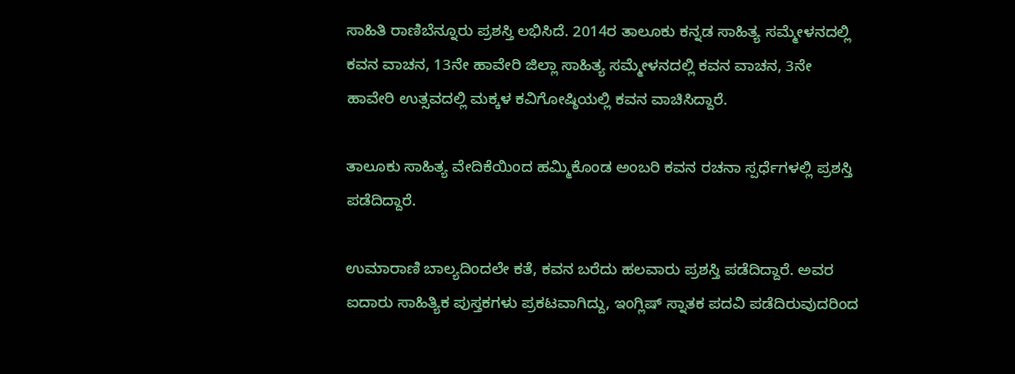ಸಾಹಿತಿ ರಾಣಿಬೆನ್ನೂರು ಪ್ರಶಸ್ತಿ ಲಭಿಸಿದೆ. 2014ರ ತಾಲೂಕು ಕನ್ನಡ ಸಾಹಿತ್ಯ ಸಮ್ಮೇಳನದಲ್ಲಿ ಕವನ ವಾಚನ, 13ನೇ ಹಾವೇರಿ ಜಿಲ್ಲಾ ಸಾಹಿತ್ಯ ಸಮ್ಮೇಳನದಲ್ಲಿ ಕವನ ವಾಚನ, 3ನೇ ಹಾವೇರಿ ಉತ್ಸವದಲ್ಲಿ ಮಕ್ಕಳ ಕವಿಗೋಷ್ಠಿಯಲ್ಲಿ ಕವನ ವಾಚಿಸಿದ್ದಾರೆ.

ತಾಲೂಕು ಸಾಹಿತ್ಯ ವೇದಿಕೆಯಿಂದ ಹಮ್ಮಿಕೊಂಡ ಅಂಬರಿ ಕವನ ರಚನಾ ಸ್ಪರ್ಧೆಗಳಲ್ಲಿ ಪ್ರಶಸ್ತಿ ಪಡೆದಿದ್ದಾರೆ.

ಉಮಾರಾಣಿ ಬಾಲ್ಯದಿಂದಲೇ ಕತೆ, ಕವನ ಬರೆದು ಹಲವಾರು ಪ್ರಶಸ್ತಿ ಪಡೆದಿದ್ದಾರೆ. ಅವರ ಐದಾರು ಸಾಹಿತ್ಯಿಕ ಪುಸ್ತಕಗಳು ಪ್ರಕಟವಾಗಿದ್ದು, ಇಂಗ್ಲಿಷ್‌ ಸ್ನಾತಕ ಪದವಿ ಪಡೆದಿರುವುದರಿಂದ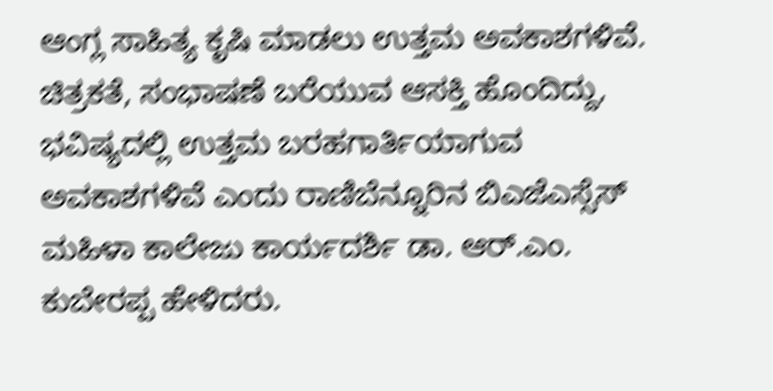ಆಂಗ್ಲ ಸಾಹಿತ್ಯ ಕೃಷಿ ಮಾಡಲು ಉತ್ತಮ ಅವಕಾಶಗಳಿವೆ. ಚಿತ್ರಕತೆ, ಸಂಭಾಷಣೆ ಬರೆಯುವ ಆಸಕ್ತಿ ಹೊಂದಿದ್ದು, ಭವಿಷ್ಯದಲ್ಲಿ ಉತ್ತಮ ಬರಹಗಾರ್ತಿಯಾಗುವ ಅವಕಾಶಗಳಿವೆ ಎಂದು ರಾಣಿಬೆನ್ನೂರಿನ ಬಿಎಜೆಎಸ್ಸೆಸ್‌ ಮಹಿಳಾ ಕಾಲೇಜು ಕಾರ್ಯದರ್ಶಿ ಡಾ. ಆರ್.ಎಂ. ಕುಬೇರಪ್ಪ ಹೇಳಿದರು.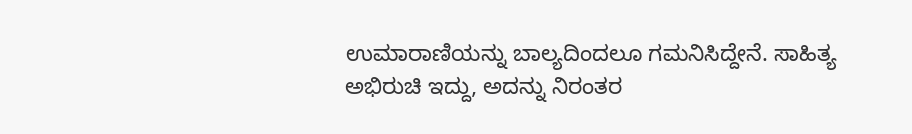ಉಮಾರಾಣಿಯನ್ನು ಬಾಲ್ಯದಿಂದಲೂ ಗಮನಿಸಿದ್ದೇನೆ. ಸಾಹಿತ್ಯ ಅಭಿರುಚಿ ಇದ್ದು, ಅದನ್ನು ನಿರಂತರ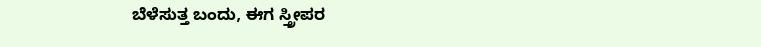ಬೆಳೆಸುತ್ತ ಬಂದು, ಈಗ ಸ್ತ್ರೀಪರ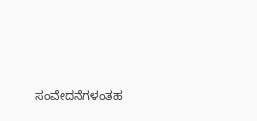ಸಂವೇದನೆಗಳಂತಹ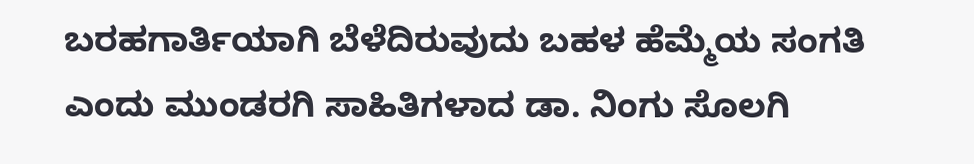ಬರಹಗಾರ್ತಿಯಾಗಿ ಬೆಳೆದಿರುವುದು ಬಹಳ ಹೆಮ್ಮೆಯ ಸಂಗತಿ ಎಂದು ಮುಂಡರಗಿ ಸಾಹಿತಿಗಳಾದ ಡಾ. ನಿಂಗು ಸೊಲಗಿ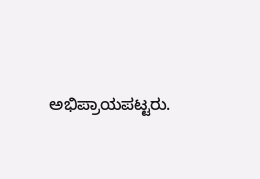ಅಭಿಪ್ರಾಯಪಟ್ಟರು.